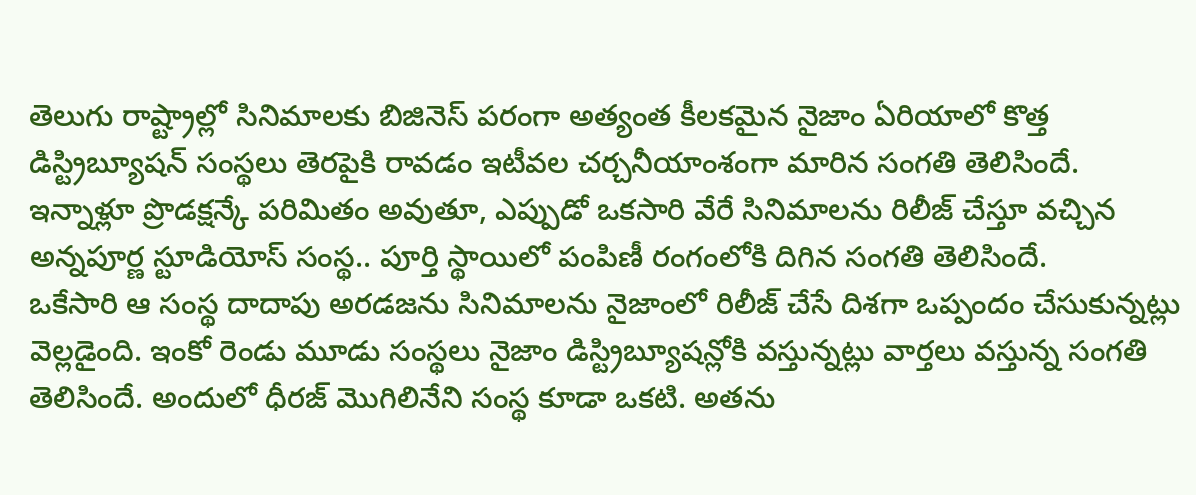తెలుగు రాష్ట్రాల్లో సినిమాలకు బిజినెస్ పరంగా అత్యంత కీలకమైన నైజాం ఏరియాలో కొత్త డిస్ట్రిబ్యూషన్ సంస్థలు తెరపైకి రావడం ఇటీవల చర్చనీయాంశంగా మారిన సంగతి తెలిసిందే. ఇన్నాళ్లూ ప్రొడక్షన్కే పరిమితం అవుతూ, ఎప్పుడో ఒకసారి వేరే సినిమాలను రిలీజ్ చేస్తూ వచ్చిన అన్నపూర్ణ స్టూడియోస్ సంస్థ.. పూర్తి స్థాయిలో పంపిణీ రంగంలోకి దిగిన సంగతి తెలిసిందే.
ఒకేసారి ఆ సంస్థ దాదాపు అరడజను సినిమాలను నైజాంలో రిలీజ్ చేసే దిశగా ఒప్పందం చేసుకున్నట్లు వెల్లడైంది. ఇంకో రెండు మూడు సంస్థలు నైజాం డిస్ట్రిబ్యూషన్లోకి వస్తున్నట్లు వార్తలు వస్తున్న సంగతి తెలిసిందే. అందులో ధీరజ్ మొగిలినేని సంస్థ కూడా ఒకటి. అతను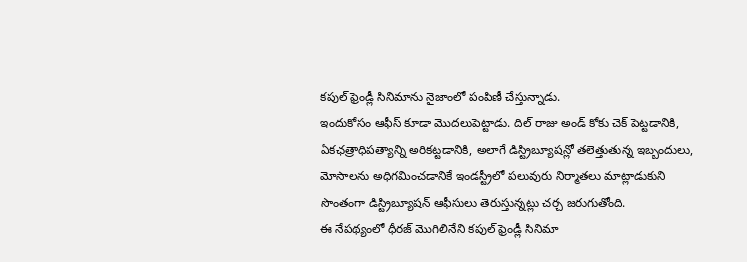కపుల్ ఫ్రెండ్లీ సినిమాను నైజాంలో పంపిణీ చేస్తున్నాడు.
ఇందుకోసం ఆఫీస్ కూడా మొదలుపెట్టాడు. దిల్ రాజు అండ్ కోకు చెక్ పెట్టడానికి, ఏకఛత్రాధిపత్యాన్ని అరికట్టడానికి, అలాగే డిస్ట్రిబ్యూషన్లో తలెత్తుతున్న ఇబ్బందులు, మోసాలను అధిగమించడానికే ఇండస్ట్రీలో పలువురు నిర్మాతలు మాట్లాడుకుని సొంతంగా డిస్ట్రిబ్యూషన్ ఆఫీసులు తెరుస్తున్నట్లు చర్చ జరుగుతోంది.
ఈ నేపథ్యంలో ధీరజ్ మొగిలినేని కపుల్ ఫ్రెండ్లీ సినిమా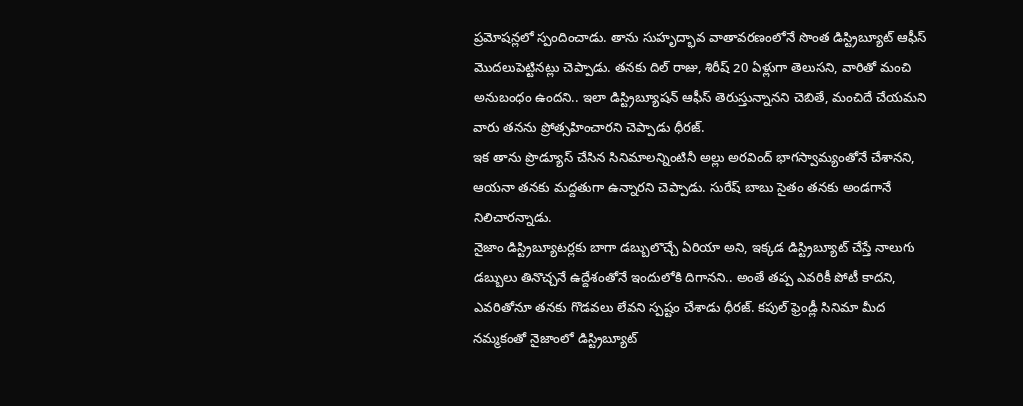ప్రమోషన్లలో స్పందించాడు. తాను సుహృద్భావ వాతావరణంలోనే సొంత డిస్ట్రిబ్యూట్ ఆఫీస్ మొదలుపెట్టినట్లు చెప్పాడు. తనకు దిల్ రాజు, శిరీష్ 20 ఏళ్లుగా తెలుసని, వారితో మంచి అనుబంధం ఉందని.. ఇలా డిస్ట్రిబ్యూషన్ ఆఫీస్ తెరుస్తున్నానని చెబితే, మంచిదే చేయమని వారు తనను ప్రోత్సహించారని చెప్పాడు ధీరజ్.
ఇక తాను ప్రొడ్యూస్ చేసిన సినిమాలన్నింటినీ అల్లు అరవింద్ భాగస్వామ్యంతోనే చేశానని, ఆయనా తనకు మద్దతుగా ఉన్నారని చెప్పాడు. సురేష్ బాబు సైతం తనకు అండగానే నిలిచారన్నాడు.
నైజాం డిస్ట్రిబ్యూటర్లకు బాగా డబ్బులొచ్చే ఏరియా అని, ఇక్కడ డిస్ట్రిబ్యూట్ చేస్తే నాలుగు డబ్బులు తినొచ్చనే ఉద్దేశంతోనే ఇందులోకి దిగానని.. అంతే తప్ప ఎవరికీ పోటీ కాదని, ఎవరితోనూ తనకు గొడవలు లేవని స్పష్టం చేశాడు ధీరజ్. కపుల్ ఫ్రెండ్లీ సినిమా మీద నమ్మకంతో నైజాంలో డిస్ట్రిబ్యూట్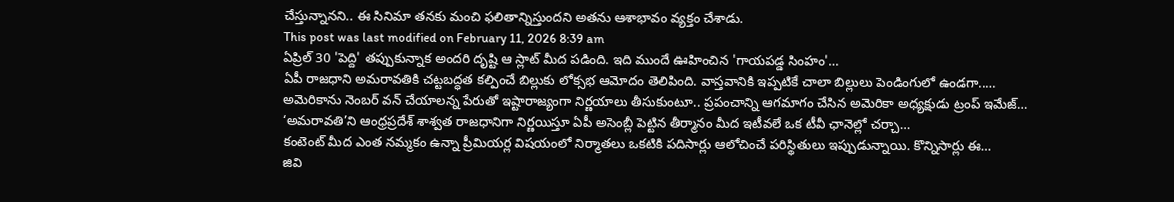చేస్తున్నానని.. ఈ సినిమా తనకు మంచి ఫలితాన్నిస్తుందని అతను ఆశాభావం వ్యక్తం చేశాడు.
This post was last modified on February 11, 2026 8:39 am
ఏప్రిల్ 30 'పెద్ది' తప్పుకున్నాక అందరి దృష్టి ఆ స్లాట్ మీద పడింది. ఇది ముందే ఊహించిన 'గాయపడ్డ సింహం'…
ఏపీ రాజధాని అమరావతికి చట్టబద్ధత కల్పించే బిల్లుకు లోక్సభ ఆమోదం తెలిపింది. వాస్తవానికి ఇప్పటికే చాలా బిల్లులు పెండింగులో ఉండగా..…
అమెరికాను నెంబర్ వన్ చేయాలన్న పేరుతో ఇష్టారాజ్యంగా నిర్ణయాలు తీసుకుంటూ.. ప్రపంచాన్ని ఆగమాగం చేసిన అమెరికా అధ్యక్షుడు ట్రంప్ ఇమేజ్…
‘అమరావతి’ని ఆంధ్రప్రదేశ్ శాశ్వత రాజధానిగా నిర్ణయిస్తూ ఏపీ అసెంబ్లీ పెట్టిన తీర్మానం మీద ఇటీవలే ఒక టీవీ ఛానెల్లో చర్చా…
కంటెంట్ మీద ఎంత నమ్మకం ఉన్నా ప్రీమియర్ల విషయంలో నిర్మాతలు ఒకటికి పదిసార్లు ఆలోచించే పరిస్థితులు ఇప్పుడున్నాయి. కొన్నిసార్లు ఈ…
జివి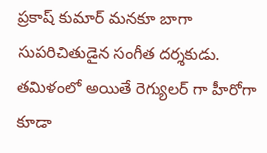ప్రకాష్ కుమార్ మనకూ బాగా సుపరిచితుడైన సంగీత దర్శకుడు. తమిళంలో అయితే రెగ్యులర్ గా హీరోగా కూడా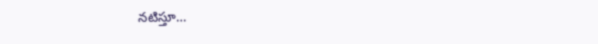నటిస్తూ…